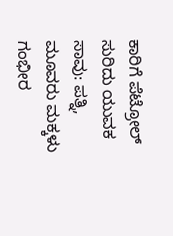ಕಾರಿಗೆ ಪೆಟ್ರೋಲ್ ಸುರಿದು ಯುವಕ ಸಾವು: ಪತ್ನಿ, ಮೂವರು ಮಕ್ಕಳು ಗಂಭೀರ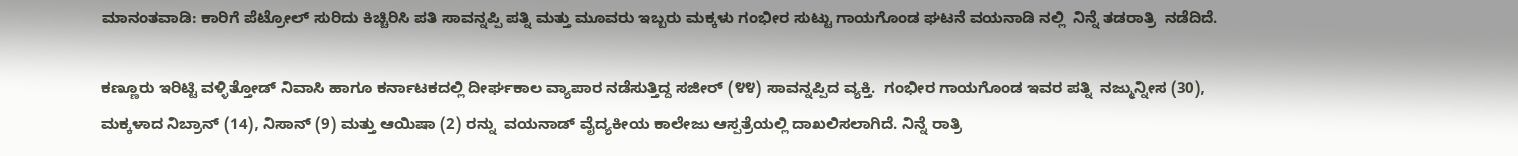ಮಾನಂತವಾಡಿ: ಕಾರಿಗೆ ಪೆಟ್ರೋಲ್ ಸುರಿದು ಕಿಚ್ಚಿರಿಸಿ ಪತಿ ಸಾವನ್ನಪ್ಪಿ ಪತ್ನಿ ಮತ್ತು ಮೂವರು ಇಬ್ಬರು ಮಕ್ಕಳು ಗಂಭೀರ ಸುಟ್ಟು ಗಾಯಗೊಂಡ ಘಟನೆ ವಯನಾಡಿ ನಲ್ಲಿ  ನಿನ್ನೆ ತಡರಾತ್ರಿ  ನಡೆದಿದೆ.

ಕಣ್ಣೂರು ಇರಿಟ್ಟಿ ವಳ್ಳಿತ್ತೋಡ್ ನಿವಾಸಿ ಹಾಗೂ ಕರ್ನಾಟಕದಲ್ಲಿ ದೀರ್ಘಕಾಲ ವ್ಯಾಪಾರ ನಡೆಸುತ್ತಿದ್ದ ಸಜೀರ್ (೪೪) ಸಾವನ್ನಪ್ಪಿದ ವ್ಯಕ್ತಿ.  ಗಂಭೀರ ಗಾಯಗೊಂಡ ಇವರ ಪತ್ನಿ  ನಜ್ಮುನ್ನೀಸ (30), ಮಕ್ಕಳಾದ ನಿಬ್ರಾನ್ (14), ನಿಸಾನ್ (9) ಮತ್ತು ಆಯಿಷಾ (2) ರನ್ನು  ವಯನಾಡ್ ವೈದ್ಯಕೀಯ ಕಾಲೇಜು ಆಸ್ಪತ್ರೆಯಲ್ಲಿ ದಾಖಲಿಸಲಾಗಿದೆ. ನಿನ್ನೆ ರಾತ್ರಿ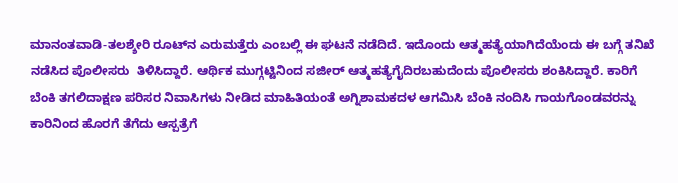ಮಾನಂತವಾಡಿ-ತಲಶ್ಶೇರಿ ರೂಟ್‌ನ ಎರುಮತ್ತೆರು ಎಂಬಲ್ಲಿ ಈ ಘಟನೆ ನಡೆದಿದೆ. ಇದೊಂದು ಆತ್ಮಹತ್ಯೆಯಾಗಿದೆಯೆಂದು ಈ ಬಗ್ಗೆ ತನಿಖೆ ನಡೆಸಿದ ಪೊಲೀಸರು  ತಿಳಿಸಿದ್ದಾರೆ. ಆರ್ಥಿಕ ಮುಗ್ಗಟ್ಟಿನಿಂದ ಸಜೀರ್ ಆತ್ಮಹತ್ಯೆಗೈದಿರಬಹುದೆಂದು ಪೊಲೀಸರು ಶಂಕಿಸಿದ್ದಾರೆ. ಕಾರಿಗೆ ಬೆಂಕಿ ತಗಲಿದಾಕ್ಷಣ ಪರಿಸರ ನಿವಾಸಿಗಳು ನೀಡಿದ ಮಾಹಿತಿಯಂತೆ ಅಗ್ನಿಶಾಮಕದಳ ಆಗಮಿಸಿ ಬೆಂಕಿ ನಂದಿಸಿ ಗಾಯಗೊಂಡವರನ್ನು ಕಾರಿನಿಂದ ಹೊರಗೆ ತೆಗೆದು ಆಸ್ಪತ್ರೆಗೆ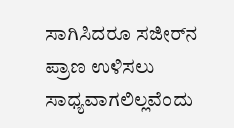ಸಾಗಿಸಿದರೂ ಸಜೀರ್‌ನ ಪ್ರಾಣ ಉಳಿಸಲು ಸಾಧ್ಯವಾಗಲಿಲ್ಲವೆಂದು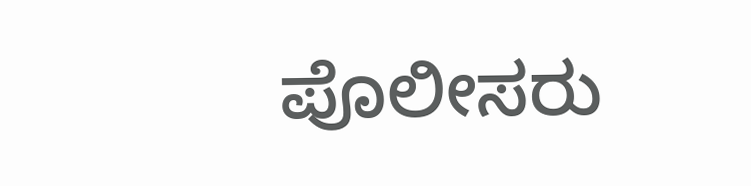ಪೊಲೀಸರು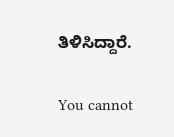ತಿಳಿಸಿದ್ದಾರೆ.

You cannot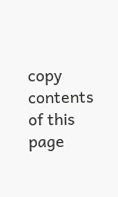copy contents of this page